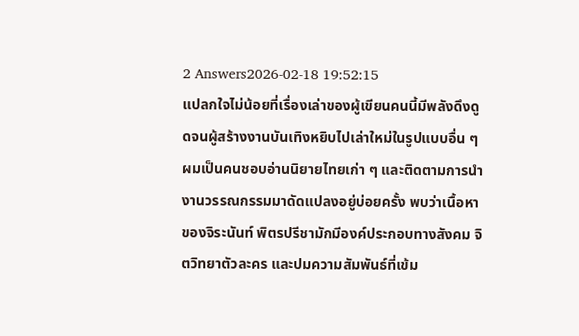2 Answers2026-02-18 19:52:15
แปลกใจไม่น้อยที่เรื่องเล่าของผู้เขียนคนนี้มีพลังดึงดูดจนผู้สร้างงานบันเทิงหยิบไปเล่าใหม่ในรูปแบบอื่น ๆ
ผมเป็นคนชอบอ่านนิยายไทยเก่า ๆ และติดตามการนำงานวรรณกรรมมาดัดแปลงอยู่บ่อยครั้ง พบว่าเนื้อหาของจิระนันท์ พิตรปรีชามักมีองค์ประกอบทางสังคม จิตวิทยาตัวละคร และปมความสัมพันธ์ที่เข้ม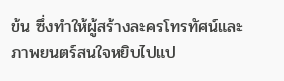ข้น ซึ่งทำให้ผู้สร้างละครโทรทัศน์และภาพยนตร์สนใจหยิบไปแป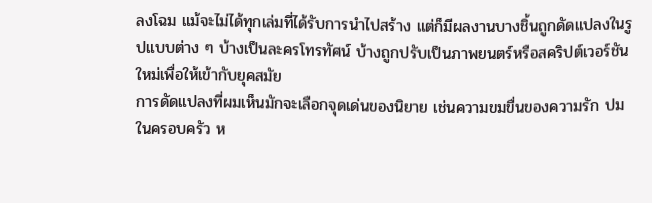ลงโฉม แม้จะไม่ได้ทุกเล่มที่ได้รับการนำไปสร้าง แต่ก็มีผลงานบางชิ้นถูกดัดแปลงในรูปแบบต่าง ๆ บ้างเป็นละครโทรทัศน์ บ้างถูกปรับเป็นภาพยนตร์หรือสคริปต์เวอร์ชันใหม่เพื่อให้เข้ากับยุคสมัย
การดัดแปลงที่ผมเห็นมักจะเลือกจุดเด่นของนิยาย เช่นความขมขื่นของความรัก ปมในครอบครัว ห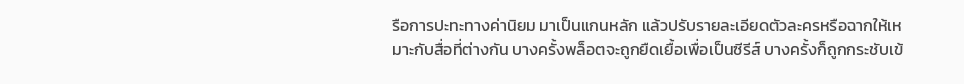รือการปะทะทางค่านิยม มาเป็นแกนหลัก แล้วปรับรายละเอียดตัวละครหรือฉากให้เหมาะกับสื่อที่ต่างกัน บางครั้งพล็อตจะถูกยืดเยื้อเพื่อเป็นซีรีส์ บางครั้งก็ถูกกระชับเข้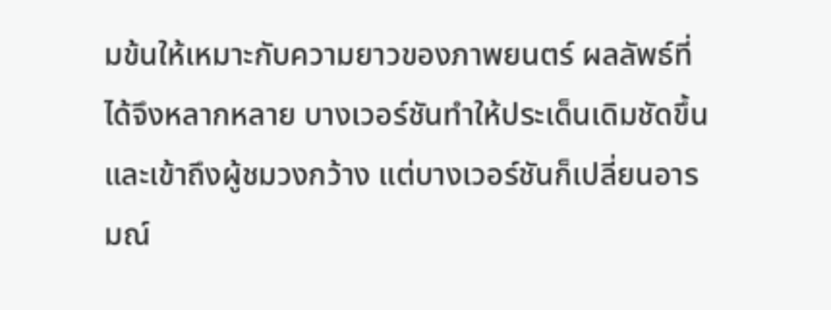มข้นให้เหมาะกับความยาวของภาพยนตร์ ผลลัพธ์ที่ได้จึงหลากหลาย บางเวอร์ชันทำให้ประเด็นเดิมชัดขึ้นและเข้าถึงผู้ชมวงกว้าง แต่บางเวอร์ชันก็เปลี่ยนอารมณ์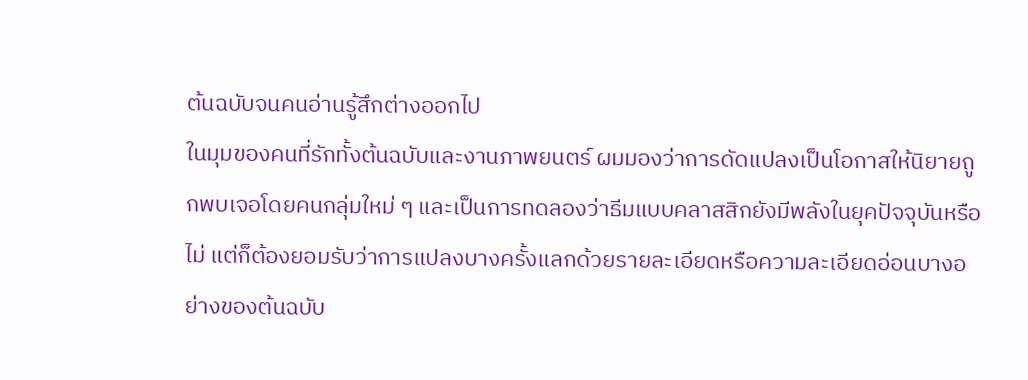ต้นฉบับจนคนอ่านรู้สึกต่างออกไป
ในมุมของคนที่รักทั้งต้นฉบับและงานภาพยนตร์ ผมมองว่าการดัดแปลงเป็นโอกาสให้นิยายถูกพบเจอโดยคนกลุ่มใหม่ ๆ และเป็นการทดลองว่าธีมแบบคลาสสิกยังมีพลังในยุคปัจจุบันหรือไม่ แต่ก็ต้องยอมรับว่าการแปลงบางครั้งแลกด้วยรายละเอียดหรือความละเอียดอ่อนบางอย่างของต้นฉบับ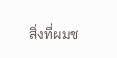สิ่งที่ผมช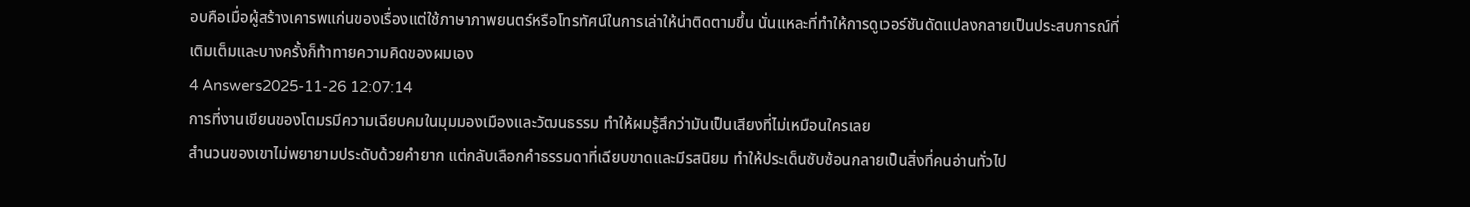อบคือเมื่อผู้สร้างเคารพแก่นของเรื่องแต่ใช้ภาษาภาพยนตร์หรือโทรทัศน์ในการเล่าให้น่าติดตามขึ้น นั่นแหละที่ทำให้การดูเวอร์ชันดัดแปลงกลายเป็นประสบการณ์ที่เติมเต็มและบางครั้งก็ท้าทายความคิดของผมเอง
4 Answers2025-11-26 12:07:14
การที่งานเขียนของโตมรมีความเฉียบคมในมุมมองเมืองและวัฒนธรรม ทำให้ผมรู้สึกว่ามันเป็นเสียงที่ไม่เหมือนใครเลย
สำนวนของเขาไม่พยายามประดับด้วยคำยาก แต่กลับเลือกคำธรรมดาที่เฉียบขาดและมีรสนิยม ทำให้ประเด็นซับซ้อนกลายเป็นสิ่งที่คนอ่านทั่วไป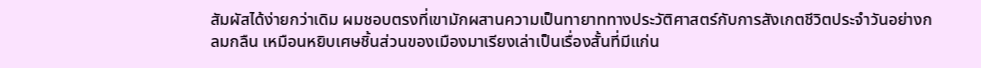สัมผัสได้ง่ายกว่าเดิม ผมชอบตรงที่เขามักผสานความเป็นทายาททางประวัติศาสตร์กับการสังเกตชีวิตประจำวันอย่างกลมกลืน เหมือนหยิบเศษชิ้นส่วนของเมืองมาเรียงเล่าเป็นเรื่องสั้นที่มีแก่น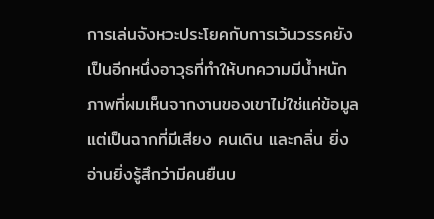การเล่นจังหวะประโยคกับการเว้นวรรคยังเป็นอีกหนึ่งอาวุธที่ทำให้บทความมีน้ำหนัก ภาพที่ผมเห็นจากงานของเขาไม่ใช่แค่ข้อมูลแต่เป็นฉากที่มีเสียง คนเดิน และกลิ่น ยิ่งอ่านยิ่งรู้สึกว่ามีคนยืนบ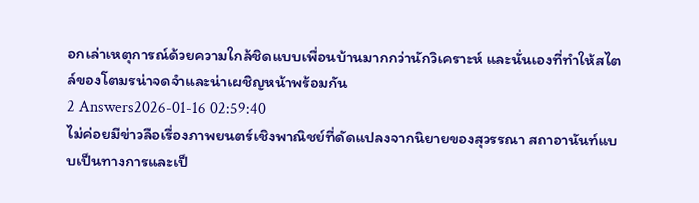อกเล่าเหตุการณ์ด้วยความใกล้ชิดแบบเพื่อนบ้านมากกว่านักวิเคราะห์ และนั่นเองที่ทำให้สไตล์ของโตมรน่าจดจำและน่าเผชิญหน้าพร้อมกัน
2 Answers2026-01-16 02:59:40
ไม่ค่อยมีข่าวลือเรื่องภาพยนตร์เชิงพาณิชย์ที่ดัดแปลงจากนิยายของสุวรรณา สถาอานันท์แบบเป็นทางการและเป็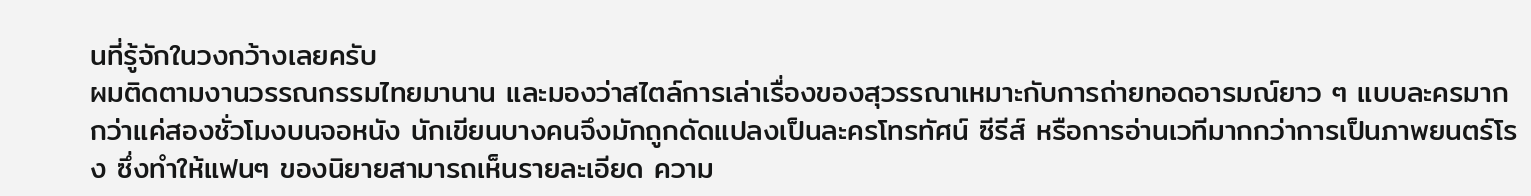นที่รู้จักในวงกว้างเลยครับ
ผมติดตามงานวรรณกรรมไทยมานาน และมองว่าสไตล์การเล่าเรื่องของสุวรรณาเหมาะกับการถ่ายทอดอารมณ์ยาว ๆ แบบละครมากกว่าแค่สองชั่วโมงบนจอหนัง นักเขียนบางคนจึงมักถูกดัดแปลงเป็นละครโทรทัศน์ ซีรีส์ หรือการอ่านเวทีมากกว่าการเป็นภาพยนตร์โรง ซึ่งทำให้แฟนๆ ของนิยายสามารถเห็นรายละเอียด ความ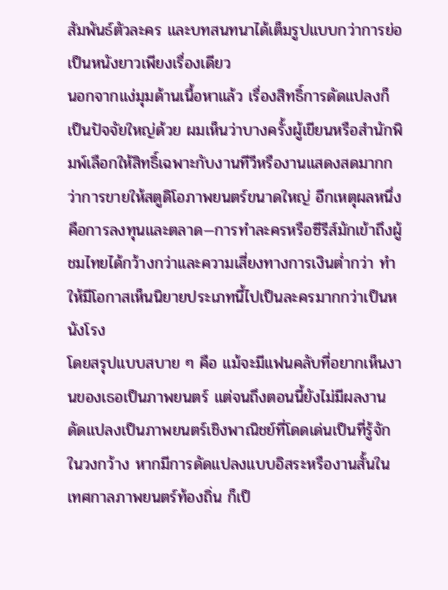สัมพันธ์ตัวละคร และบทสนทนาได้เต็มรูปแบบกว่าการย่อเป็นหนังยาวเพียงเรื่องเดียว
นอกจากแง่มุมด้านเนื้อหาแล้ว เรื่องสิทธิ์การดัดแปลงก็เป็นปัจจัยใหญ่ด้วย ผมเห็นว่าบางครั้งผู้เขียนหรือสำนักพิมพ์เลือกให้สิทธิ์เฉพาะกับงานทีวีหรืองานแสดงสดมากกว่าการขายให้สตูดิโอภาพยนตร์ขนาดใหญ่ อีกเหตุผลหนึ่งคือการลงทุนและตลาด—การทำละครหรือซีรีส์มักเข้าถึงผู้ชมไทยได้กว้างกว่าและความเสี่ยงทางการเงินต่ำกว่า ทำให้มีโอกาสเห็นนิยายประเภทนี้ไปเป็นละครมากกว่าเป็นหนังโรง
โดยสรุปแบบสบาย ๆ คือ แม้จะมีแฟนคลับที่อยากเห็นงานของเธอเป็นภาพยนตร์ แต่จนถึงตอนนี้ยังไม่มีผลงานดัดแปลงเป็นภาพยนตร์เชิงพาณิชย์ที่โดดเด่นเป็นที่รู้จักในวงกว้าง หากมีการดัดแปลงแบบอิสระหรืองานสั้นในเทศกาลภาพยนตร์ท้องถิ่น ก็เป็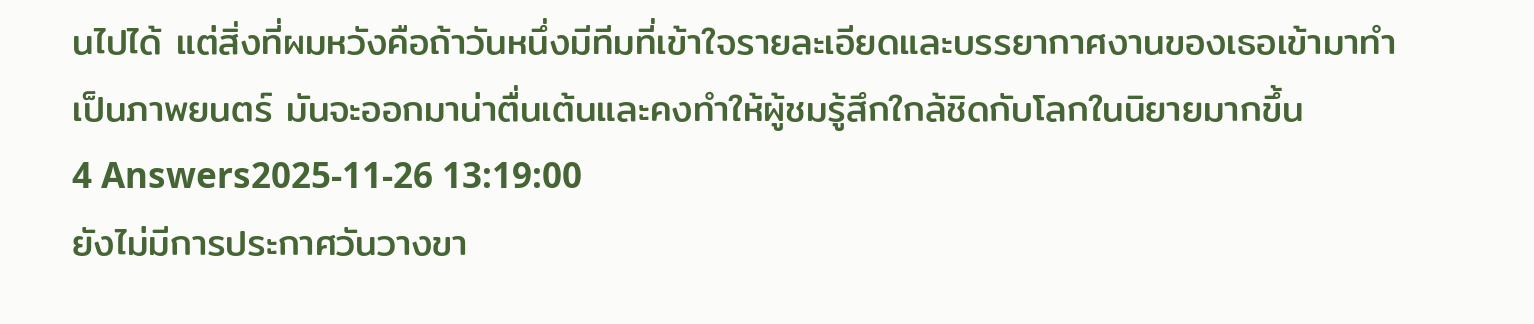นไปได้ แต่สิ่งที่ผมหวังคือถ้าวันหนึ่งมีทีมที่เข้าใจรายละเอียดและบรรยากาศงานของเธอเข้ามาทำเป็นภาพยนตร์ มันจะออกมาน่าตื่นเต้นและคงทำให้ผู้ชมรู้สึกใกล้ชิดกับโลกในนิยายมากขึ้น
4 Answers2025-11-26 13:19:00
ยังไม่มีการประกาศวันวางขา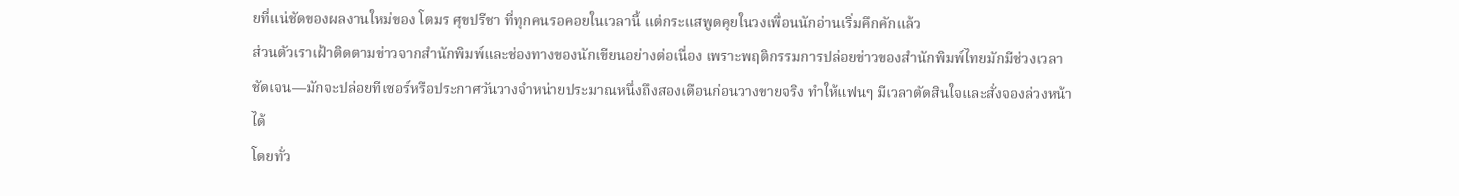ยที่แน่ชัดของผลงานใหม่ของ โตมร ศุขปรีชา ที่ทุกคนรอคอยในเวลานี้ แต่กระแสพูดคุยในวงเพื่อนนักอ่านเริ่มคึกคักแล้ว
ส่วนตัวเราเฝ้าติดตามข่าวจากสำนักพิมพ์และช่องทางของนักเขียนอย่างต่อเนื่อง เพราะพฤติกรรมการปล่อยข่าวของสำนักพิมพ์ไทยมักมีช่วงเวลาชัดเจน—มักจะปล่อยทีเซอร์หรือประกาศวันวางจำหน่ายประมาณหนึ่งถึงสองเดือนก่อนวางขายจริง ทำให้แฟนๆ มีเวลาตัดสินใจและสั่งจองล่วงหน้าได้
โดยทั่ว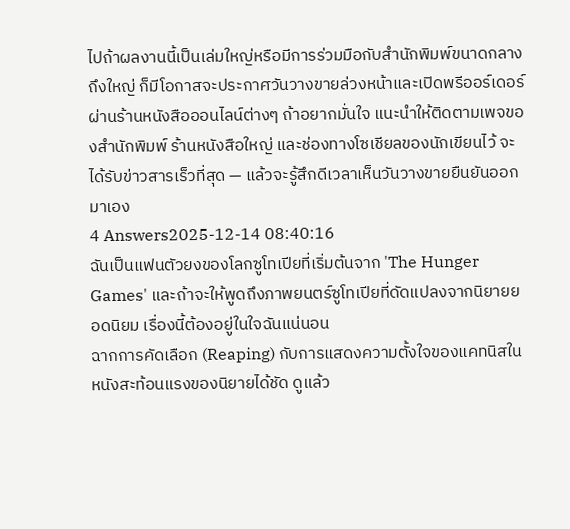ไปถ้าผลงานนี้เป็นเล่มใหญ่หรือมีการร่วมมือกับสำนักพิมพ์ขนาดกลางถึงใหญ่ ก็มีโอกาสจะประกาศวันวางขายล่วงหน้าและเปิดพรีออร์เดอร์ผ่านร้านหนังสือออนไลน์ต่างๆ ถ้าอยากมั่นใจ แนะนำให้ติดตามเพจของสำนักพิมพ์ ร้านหนังสือใหญ่ และช่องทางโซเชียลของนักเขียนไว้ จะได้รับข่าวสารเร็วที่สุด — แล้วจะรู้สึกดีเวลาเห็นวันวางขายยืนยันออกมาเอง
4 Answers2025-12-14 08:40:16
ฉันเป็นแฟนตัวยงของโลกซูโทเปียที่เริ่มต้นจาก 'The Hunger Games' และถ้าจะให้พูดถึงภาพยนตร์ซูโทเปียที่ดัดแปลงจากนิยายยอดนิยม เรื่องนี้ต้องอยู่ในใจฉันแน่นอน
ฉากการคัดเลือก (Reaping) กับการแสดงความตั้งใจของแคทนิสในหนังสะท้อนแรงของนิยายได้ชัด ดูแล้ว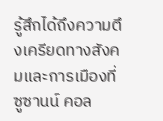รู้สึกได้ถึงความตึงเครียดทางสังคมและการเมืองที่ซูซานน์ คอล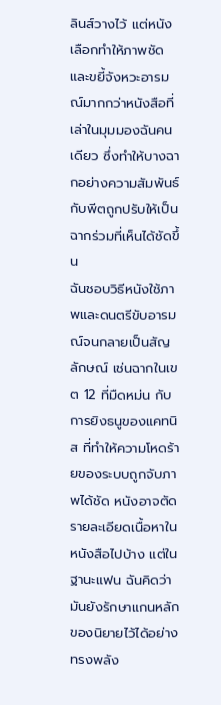ลินส์วางไว้ แต่หนังเลือกทำให้ภาพชัดและขยี้จังหวะอารมณ์มากกว่าหนังสือที่เล่าในมุมมองฉันคนเดียว ซึ่งทำให้บางฉากอย่างความสัมพันธ์กับพีตถูกปรับให้เป็นฉากร่วมที่เห็นได้ชัดขึ้น
ฉันชอบวิธีหนังใช้ภาพและดนตรีขับอารมณ์จนกลายเป็นสัญลักษณ์ เช่นฉากในเขต 12 ที่มืดหม่น กับการยิงธนูของแคทนิส ที่ทำให้ความโหดร้ายของระบบถูกจับภาพได้ชัด หนังอาจตัดรายละเอียดเนื้อหาในหนังสือไปบ้าง แต่ในฐานะแฟน ฉันคิดว่ามันยังรักษาแกนหลักของนิยายไว้ได้อย่างทรงพลัง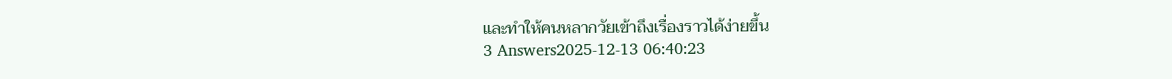และทำให้คนหลากวัยเข้าถึงเรื่องราวได้ง่ายขึ้น
3 Answers2025-12-13 06:40:23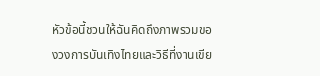หัวข้อนี้ชวนให้ฉันคิดถึงภาพรวมของวงการบันเทิงไทยและวิธีที่งานเขีย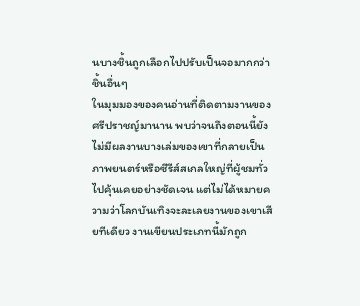นบางชิ้นถูกเลือกไปปรับเป็นจอมากกว่าชิ้นอื่นๆ
ในมุมมองของคนอ่านที่ติดตามงานของศรีปราชญ์มานาน พบว่าจนถึงตอนนี้ยังไม่มีผลงานบางเล่มของเขาที่กลายเป็นภาพยนตร์หรือซีรีส์สเกลใหญ่ที่ผู้ชมทั่วไปคุ้นเคยอย่างชัดเจน แต่ไม่ได้หมายความว่าโลกบันเทิงจะละเลยงานของเขาเสียทีเดียว งานเขียนประเภทนี้มักถูก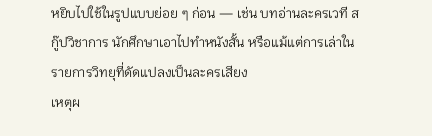หยิบไปใช้ในรูปแบบย่อย ๆ ก่อน — เช่น บทอ่านละครเวที สกู๊ปวิชาการ นักศึกษาเอาไปทำหนังสั้น หรือแม้แต่การเล่าในรายการวิทยุที่ดัดแปลงเป็นละครเสียง
เหตุผ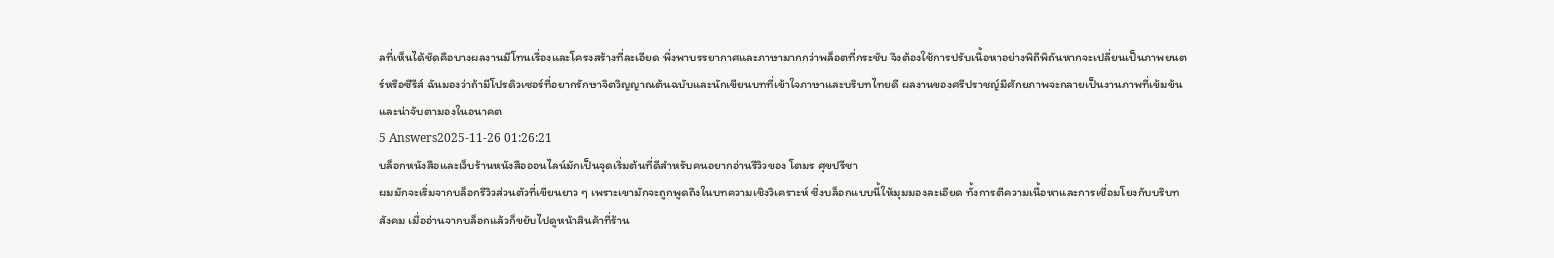ลที่เห็นได้ชัดคือบางผลงานมีโทนเรื่องและโครงสร้างที่ละเอียด พึ่งพาบรรยากาศและภาษามากกว่าพล็อตที่กระชับ จึงต้องใช้การปรับเนื้อหาอย่างพิถีพิถันหากจะเปลี่ยนเป็นภาพยนตร์หรือซีรีส์ ฉันมองว่าถ้ามีโปรดิวเซอร์ที่อยากรักษาจิตวิญญาณต้นฉบับและนักเขียนบทที่เข้าใจภาษาและบริบทไทยดี ผลงานของศรีปราชญ์มีศักยภาพจะกลายเป็นงานภาพที่เข้มข้นและน่าจับตามองในอนาคต
5 Answers2025-11-26 01:26:21
บล็อกหนังสือและเว็บร้านหนังสือออนไลน์มักเป็นจุดเริ่มต้นที่ดีสำหรับคนอยากอ่านรีวิวของ โตมร ศุขปรีชา
ผมมักจะเริ่มจากบล็อกรีวิวส่วนตัวที่เขียนยาว ๆ เพราะเขามักจะถูกพูดถึงในบทความเชิงวิเคราะห์ ซึ่งบล็อกแบบนี้ให้มุมมองละเอียด ทั้งการตีความเนื้อหาและการเชื่อมโยงกับบริบทสังคม เมื่ออ่านจากบล็อกแล้วก็ขยับไปดูหน้าสินค้าที่ร้าน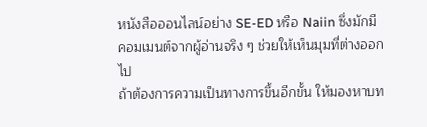หนังสือออนไลน์อย่าง SE-ED หรือ Naiin ซึ่งมักมีคอมเมนต์จากผู้อ่านจริง ๆ ช่วยให้เห็นมุมที่ต่างออกไป
ถ้าต้องการความเป็นทางการขึ้นอีกขั้น ให้มองหาบท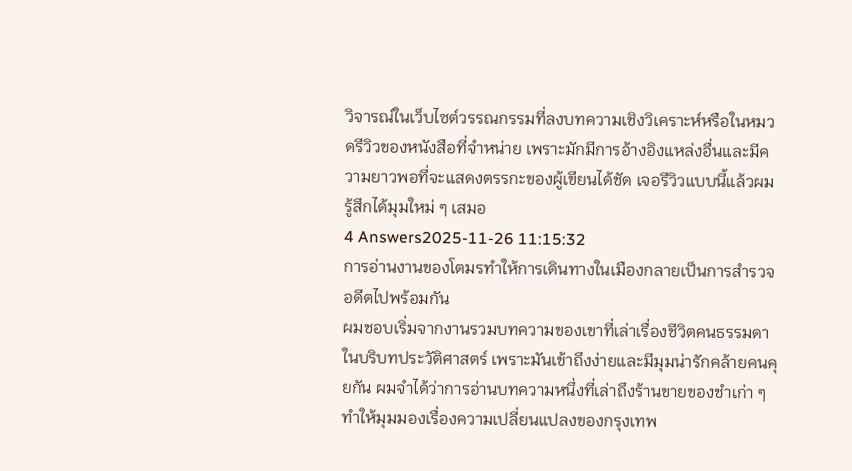วิจารณ์ในเว็บไซต์วรรณกรรมที่ลงบทความเชิงวิเคราะห์หรือในหมวดรีวิวของหนังสือที่จำหน่าย เพราะมักมีการอ้างอิงแหล่งอื่นและมีความยาวพอที่จะแสดงตรรกะของผู้เขียนได้ชัด เจอรีวิวแบบนี้แล้วผมรู้สึกได้มุมใหม่ ๆ เสมอ
4 Answers2025-11-26 11:15:32
การอ่านงานของโตมรทำให้การเดินทางในเมืองกลายเป็นการสำรวจอดีตไปพร้อมกัน
ผมชอบเริ่มจากงานรวมบทความของเขาที่เล่าเรื่องชีวิตคนธรรมดาในบริบทประวัติศาสตร์ เพราะมันเข้าถึงง่ายและมีมุมน่ารักคล้ายคนคุยกัน ผมจำได้ว่าการอ่านบทความหนึ่งที่เล่าถึงร้านขายของชำเก่า ๆ ทำให้มุมมองเรื่องความเปลี่ยนแปลงของกรุงเทพ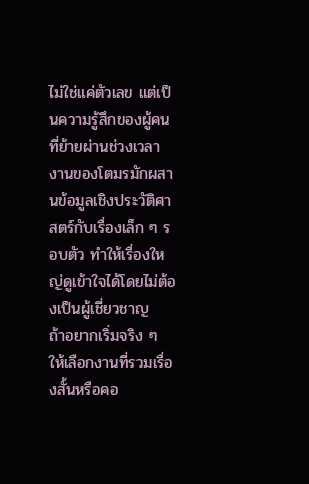ไม่ใช่แค่ตัวเลข แต่เป็นความรู้สึกของผู้คนที่ย้ายผ่านช่วงเวลา งานของโตมรมักผสานข้อมูลเชิงประวัติศาสตร์กับเรื่องเล็ก ๆ รอบตัว ทำให้เรื่องใหญ่ดูเข้าใจได้โดยไม่ต้องเป็นผู้เชี่ยวชาญ
ถ้าอยากเริ่มจริง ๆ ให้เลือกงานที่รวมเรื่องสั้นหรือคอ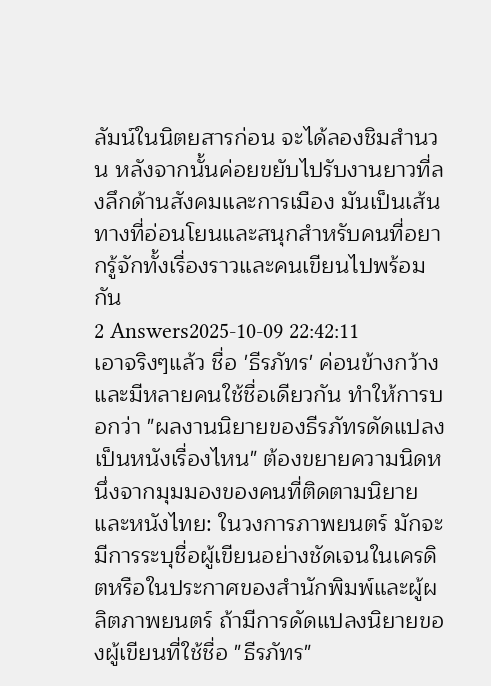ลัมน์ในนิตยสารก่อน จะได้ลองชิมสำนวน หลังจากนั้นค่อยขยับไปรับงานยาวที่ลงลึกด้านสังคมและการเมือง มันเป็นเส้นทางที่อ่อนโยนและสนุกสำหรับคนที่อยากรู้จักทั้งเรื่องราวและคนเขียนไปพร้อมกัน
2 Answers2025-10-09 22:42:11
เอาจริงๆแล้ว ชื่อ 'ธีรภัทร' ค่อนข้างกว้างและมีหลายคนใช้ชื่อเดียวกัน ทำให้การบอกว่า "ผลงานนิยายของธีรภัทรดัดแปลงเป็นหนังเรื่องไหน" ต้องขยายความนิดหนึ่งจากมุมมองของคนที่ติดตามนิยายและหนังไทย: ในวงการภาพยนตร์ มักจะมีการระบุชื่อผู้เขียนอย่างชัดเจนในเครดิตหรือในประกาศของสำนักพิมพ์และผู้ผลิตภาพยนตร์ ถ้ามีการดัดแปลงนิยายของผู้เขียนที่ใช้ชื่อ "ธีรภัทร"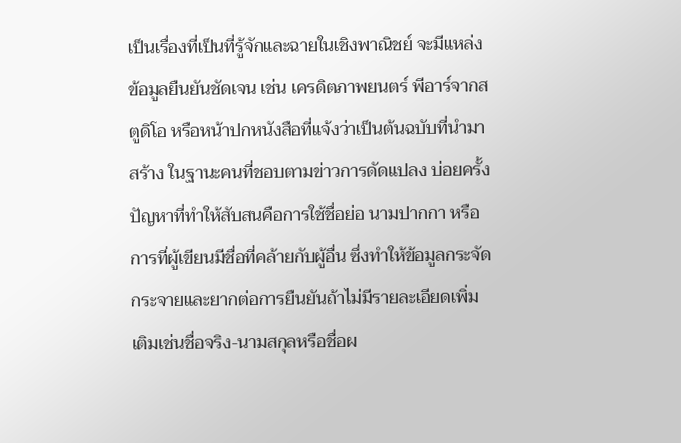เป็นเรื่องที่เป็นที่รู้จักและฉายในเชิงพาณิชย์ จะมีแหล่งข้อมูลยืนยันชัดเจน เช่น เครดิตภาพยนตร์ พีอาร์จากสตูดิโอ หรือหน้าปกหนังสือที่แจ้งว่าเป็นต้นฉบับที่นำมาสร้าง ในฐานะคนที่ชอบตามข่าวการดัดแปลง บ่อยครั้งปัญหาที่ทำให้สับสนคือการใช้ชื่อย่อ นามปากกา หรือการที่ผู้เขียนมีชื่อที่คล้ายกับผู้อื่น ซึ่งทำให้ข้อมูลกระจัดกระจายและยากต่อการยืนยันถ้าไม่มีรายละเอียดเพิ่มเติมเช่นชื่อจริง-นามสกุลหรือชื่อผ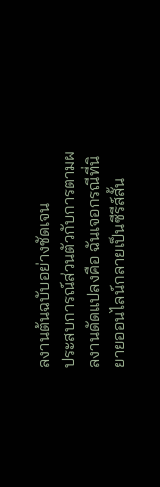ลงานต้นฉบับอย่างชัดเจน
ประสบการณ์ส่วนตัวกับการตามผลงานดัดแปลงคือ ฉันเจอกรณีที่นิยายออนไลน์กลายเป็นซีรีส์สั้น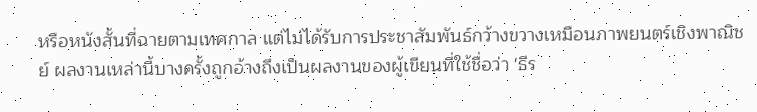หรือหนังสั้นที่ฉายตามเทศกาล แต่ไม่ได้รับการประชาสัมพันธ์กว้างขวางเหมือนภาพยนตร์เชิงพาณิชย์ ผลงานเหล่านี้บางครั้งถูกอ้างถึงเป็นผลงานของผู้เขียนที่ใช้ชื่อว่า 'ธีร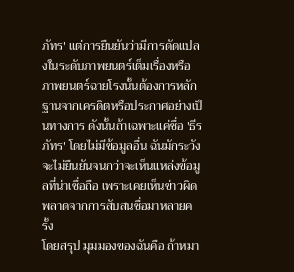ภัทร' แต่การยืนยันว่ามีการดัดแปลงในระดับภาพยนตร์เต็มเรื่องหรือภาพยนตร์ฉายโรงนั้นต้องการหลักฐานจากเครดิตหรือประกาศอย่างเป็นทางการ ดังนั้นถ้าเฉพาะแค่ชื่อ 'ธีรภัทร' โดยไม่มีข้อมูลอื่น ฉันมักระวังจะไม่ยืนยันจนกว่าจะเห็นแหล่งข้อมูลที่น่าเชื่อถือ เพราะเคยเห็นข่าวผิดพลาดจากการสับสนชื่อมาหลายครั้ง
โดยสรุป มุมมองของฉันคือ ถ้าหมา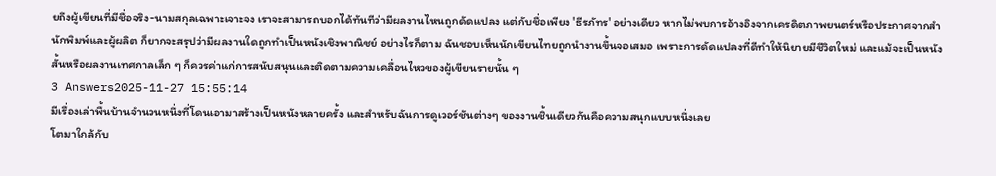ยถึงผู้เขียนที่มีชื่อจริง-นามสกุลเฉพาะเจาะจง เราจะสามารถบอกได้ทันทีว่ามีผลงานไหนถูกดัดแปลง แต่กับชื่อเพียง 'ธีรภัทร' อย่างเดียว หากไม่พบการอ้างอิงจากเครดิตภาพยนตร์หรือประกาศจากสำนักพิมพ์และผู้ผลิต ก็ยากจะสรุปว่ามีผลงานใดถูกทำเป็นหนังเชิงพาณิชย์ อย่างไรก็ตาม ฉันชอบเห็นนักเขียนไทยถูกนำงานขึ้นจอเสมอ เพราะการดัดแปลงที่ดีทำให้นิยายมีชีวิตใหม่ และแม้จะเป็นหนังสั้นหรือผลงานเทศกาลเล็ก ๆ ก็ควรค่าแก่การสนับสนุนและติดตามความเคลื่อนไหวของผู้เขียนรายนั้น ๆ
3 Answers2025-11-27 15:55:14
มีเรื่องเล่าพื้นบ้านจำนวนหนึ่งที่โดนเอามาสร้างเป็นหนังหลายครั้ง และสำหรับฉันการดูเวอร์ชันต่างๆ ของงานชิ้นเดียวกันคือความสนุกแบบหนึ่งเลย
โตมาใกล้กับ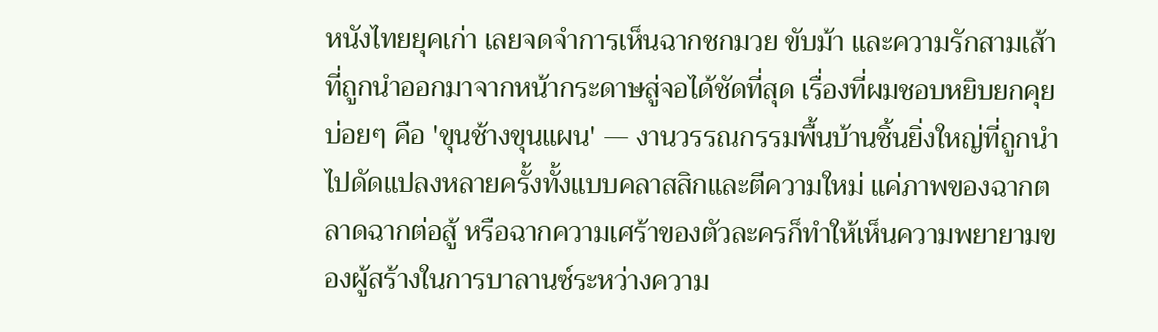หนังไทยยุคเก่า เลยจดจำการเห็นฉากชกมวย ขับม้า และความรักสามเส้าที่ถูกนำออกมาจากหน้ากระดาษสู่จอได้ชัดที่สุด เรื่องที่ผมชอบหยิบยกคุยบ่อยๆ คือ 'ขุนช้างขุนแผน' — งานวรรณกรรมพื้นบ้านชิ้นยิ่งใหญ่ที่ถูกนำไปดัดแปลงหลายครั้งทั้งแบบคลาสสิกและตีความใหม่ แค่ภาพของฉากตลาดฉากต่อสู้ หรือฉากความเศร้าของตัวละครก็ทำให้เห็นความพยายามของผู้สร้างในการบาลานซ์ระหว่างความ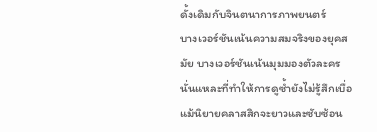ดั้งเดิมกับจินตนาการภาพยนตร์
บางเวอร์ชันเน้นความสมจริงของยุคสมัย บางเวอร์ชันเน้นมุมมองตัวละคร นั่นแหละที่ทำให้การดูซ้ำยังไม่รู้สึกเบื่อ แม้นิยายคลาสสิกจะยาวและซับซ้อน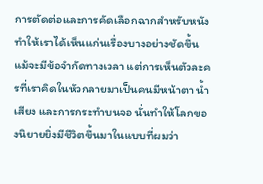การตัดต่อและการคัดเลือกฉากสำหรับหนังทำให้เราได้เห็นแก่นเรื่องบางอย่างชัดขึ้น แม้จะมีข้อจำกัดทางเวลา แต่การเห็นตัวละครที่เราคิดในหัวกลายมาเป็นคนมีหน้าตา น้ำเสียง และการกระทำบนจอ นั่นทำให้โลกของนิยายยิ่งมีชีวิตขึ้นมาในแบบที่ผมว่า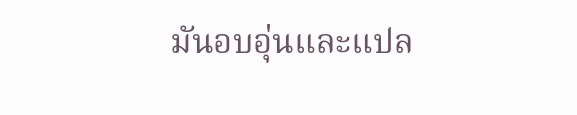มันอบอุ่นและแปล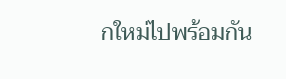กใหม่ไปพร้อมกัน